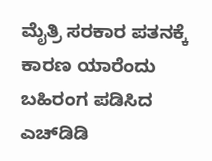ಮೈತ್ರಿ ಸರಕಾರ ಪತನಕ್ಕೆ ಕಾರಣ ಯಾರೆಂದು ಬಹಿರಂಗ ಪಡಿಸಿದ ಎಚ್‌ಡಿಡಿ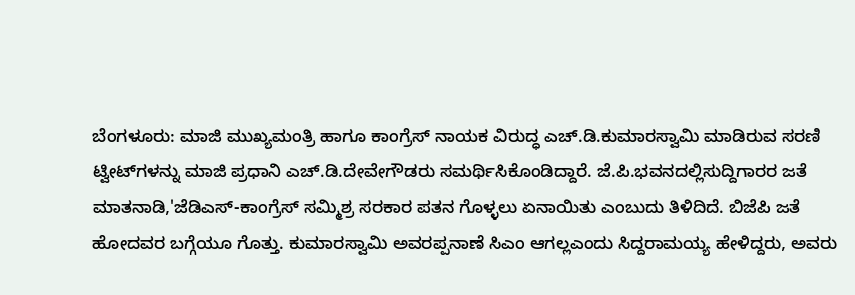ಬೆಂಗಳೂರು: ಮಾಜಿ ಮುಖ್ಯಮಂತ್ರಿ ಹಾಗೂ ಕಾಂಗ್ರೆಸ್‌ ನಾಯಕ ವಿರುದ್ಧ ಎಚ್‌.ಡಿ.ಕುಮಾರಸ್ವಾಮಿ ಮಾಡಿರುವ ಸರಣಿ ಟ್ವೀಟ್‌ಗಳನ್ನು ಮಾಜಿ ಪ್ರಧಾನಿ ಎಚ್‌.ಡಿ.ದೇವೇಗೌಡರು ಸಮರ್ಥಿಸಿಕೊಂಡಿದ್ದಾರೆ. ಜೆ.ಪಿ.ಭವನದಲ್ಲಿಸುದ್ದಿಗಾರರ ಜತೆ ಮಾತನಾಡಿ,'ಜೆಡಿಎಸ್‌-ಕಾಂಗ್ರೆಸ್‌ ಸಮ್ಮಿಶ್ರ ಸರಕಾರ ಪತನ ಗೊಳ್ಳಲು ಏನಾಯಿತು ಎಂಬುದು ತಿಳಿದಿದೆ. ಬಿಜೆಪಿ ಜತೆ ಹೋದವರ ಬಗ್ಗೆಯೂ ಗೊತ್ತು. ಕುಮಾರಸ್ವಾಮಿ ಅವರಪ್ಪನಾಣೆ ಸಿಎಂ ಆಗಲ್ಲಎಂದು ಸಿದ್ದರಾಮಯ್ಯ ಹೇಳಿದ್ದರು, ಅವರು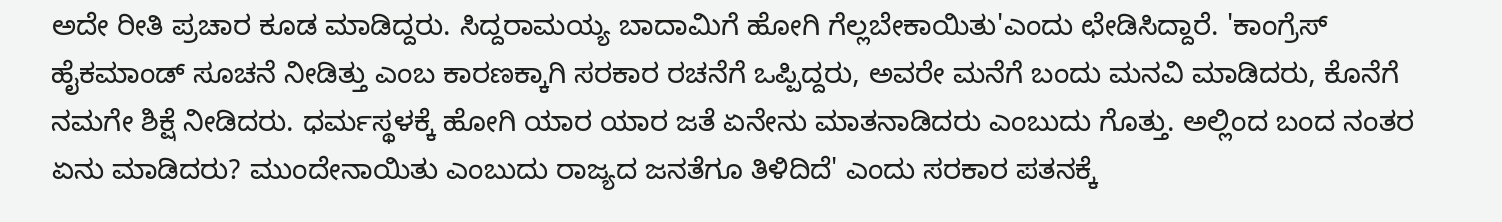ಅದೇ ರೀತಿ ಪ್ರಚಾರ ಕೂಡ ಮಾಡಿದ್ದರು. ಸಿದ್ದರಾಮಯ್ಯ ಬಾದಾಮಿಗೆ ಹೋಗಿ ಗೆಲ್ಲಬೇಕಾಯಿತು'ಎಂದು ಛೇಡಿಸಿದ್ದಾರೆ. 'ಕಾಂಗ್ರೆಸ್‌ ಹೈಕಮಾಂಡ್‌ ಸೂಚನೆ ನೀಡಿತ್ತು ಎಂಬ ಕಾರಣಕ್ಕಾಗಿ ಸರಕಾರ ರಚನೆಗೆ ಒಪ್ಪಿದ್ದರು, ಅವರೇ ಮನೆಗೆ ಬಂದು ಮನವಿ ಮಾಡಿದರು, ಕೊನೆಗೆ ನಮಗೇ ಶಿಕ್ಷೆ ನೀಡಿದರು. ಧರ್ಮಸ್ಥಳಕ್ಕೆ ಹೋಗಿ ಯಾರ ಯಾರ ಜತೆ ಏನೇನು ಮಾತನಾಡಿದರು ಎಂಬುದು ಗೊತ್ತು. ಅಲ್ಲಿಂದ ಬಂದ ನಂತರ ಏನು ಮಾಡಿದರು? ಮುಂದೇನಾಯಿತು ಎಂಬುದು ರಾಜ್ಯದ ಜನತೆಗೂ ತಿಳಿದಿದೆ' ಎಂದು ಸರಕಾರ ಪತನಕ್ಕೆ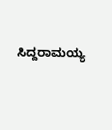ಸಿದ್ದರಾಮಯ್ಯ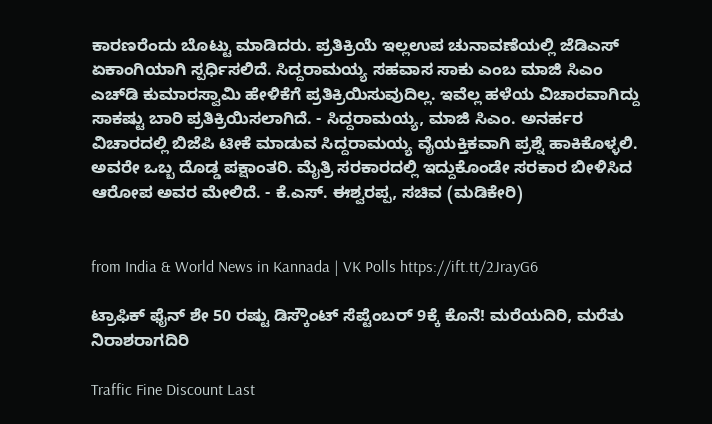ಕಾರಣರೆಂದು ಬೊಟ್ಟು ಮಾಡಿದರು. ಪ್ರತಿಕ್ರಿಯೆ ಇಲ್ಲಉಪ ಚುನಾವಣೆಯಲ್ಲಿ ಜೆಡಿಎಸ್‌ ಏಕಾಂಗಿಯಾಗಿ ಸ್ಪರ್ಧಿಸಲಿದೆ. ಸಿದ್ದರಾಮಯ್ಯ ಸಹವಾಸ ಸಾಕು ಎಂಬ ಮಾಜಿ ಸಿಎಂ ಎಚ್‌ಡಿ ಕುಮಾರಸ್ವಾಮಿ ಹೇಳಿಕೆಗೆ ಪ್ರತಿಕ್ರಿಯಿಸುವುದಿಲ್ಲ. ಇವೆಲ್ಲ ಹಳೆಯ ವಿಚಾರವಾಗಿದ್ದು ಸಾಕಷ್ಟು ಬಾರಿ ಪ್ರತಿಕ್ರಿಯಿಸಲಾಗಿದೆ. - ಸಿದ್ದರಾಮಯ್ಯ, ಮಾಜಿ ಸಿಎಂ. ಅನರ್ಹರ ವಿಚಾರದಲ್ಲಿ ಬಿಜೆಪಿ ಟೀಕೆ ಮಾಡುವ ಸಿದ್ದರಾಮಯ್ಯ ವೈಯಕ್ತಿಕವಾಗಿ ಪ್ರಶ್ನೆ ಹಾಕಿಕೊಳ್ಳಲಿ. ಅವರೇ ಒಬ್ಬ ದೊಡ್ಡ ಪಕ್ಷಾಂತರಿ. ಮೈತ್ರಿ ಸರಕಾರದಲ್ಲಿ ಇದ್ದುಕೊಂಡೇ ಸರಕಾರ ಬೀಳಿಸಿದ ಆರೋಪ ಅವರ ಮೇಲಿದೆ. - ಕೆ.ಎಸ್‌. ಈಶ್ವರಪ್ಪ, ಸಚಿವ (ಮಡಿಕೇರಿ)


from India & World News in Kannada | VK Polls https://ift.tt/2JrayG6

ಟ್ರಾಫಿಕ್‌ ಫೈನ್‌ ಶೇ 50 ರಷ್ಟು ಡಿಸ್ಕೌಂಟ್‌ ಸೆಪ್ಟೆಂಬರ್‌ 9ಕ್ಕೆ ಕೊನೆ! ಮರೆಯದಿರಿ, ಮರೆತು ನಿರಾಶರಾಗದಿರಿ

Traffic Fine Discount Last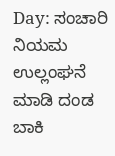Day: ಸಂಚಾರಿ ನಿಯಮ ಉಲ್ಲಂಘನೆ ಮಾಡಿ ದಂಡ ಬಾಕಿ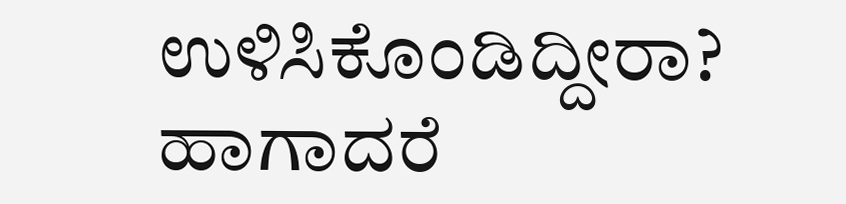ಉಳಿಸಿಕೊಂಡಿದ್ದೀರಾ? ಹಾಗಾದರೆ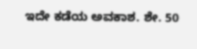ಇದೇ ಕಡೆಯ ಅವಕಾಶ. ಶೇ. 50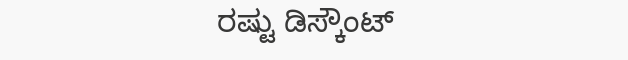ರಷ್ಟು ಡಿಸ್ಕೌಂಟ್‌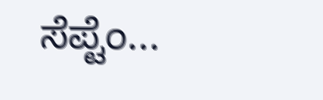ಸೆಪ್ಟೆಂ...